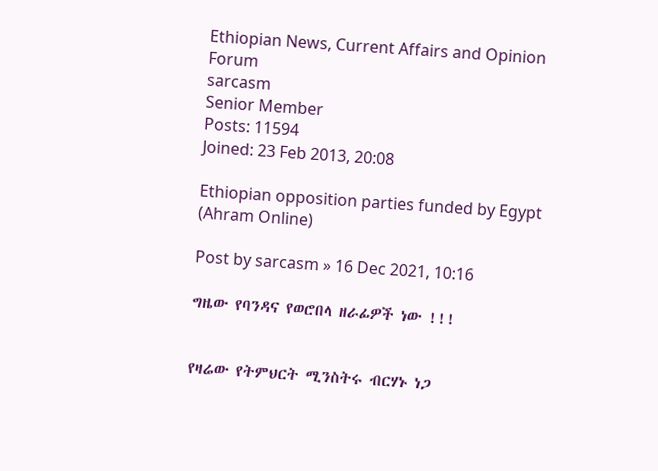Ethiopian News, Current Affairs and Opinion Forum
sarcasm
Senior Member
Posts: 11594
Joined: 23 Feb 2013, 20:08

Ethiopian opposition parties funded by Egypt (Ahram Online)

Post by sarcasm » 16 Dec 2021, 10:16

ግዜው የባንዳና የወሮበላ ዘራፊዎች ነው !!!


የዛሬው የትምህርት ሚንስትሩ ብርሃኑ ነጋ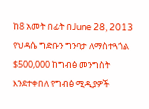ከ8 አመት በፊት በJune 28, 2013 የህዳሴ ግድቡን ግንባታ ለማስተጓጎል $500,000 ከግብፅ መንግስት እንደተቀበለ የግብፅ ሚዲያዎች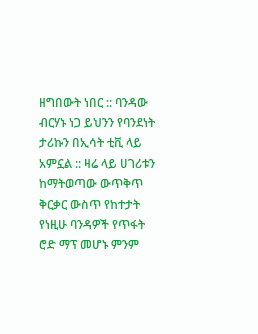ዘግበውት ነበር :: ባንዳው ብርሃኑ ነጋ ይህንን የባንደነት ታሪኩን በኢሳት ቲቪ ላይ አምኗል :: ዛሬ ላይ ሀገሪቱን ከማትወጣው ውጥቅጥ ቅርቃር ውስጥ የከተታት የነዚሁ ባንዳዎች የጥፋት ሮድ ማፕ መሆኑ ምንም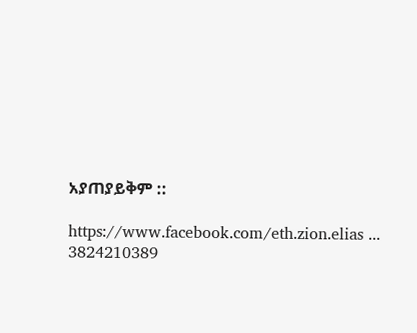አያጠያይቅም ::

https://www.facebook.com/eth.zion.elias ... 3824210389